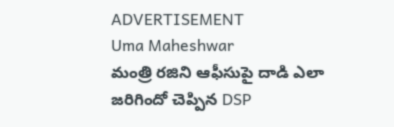ADVERTISEMENT
Uma Maheshwar
మంత్రి రజిని ఆఫీసుపై దాడి ఎలా జరిగిందో చెప్పిన DSP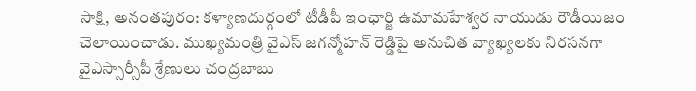సాక్షి, అనంతపురం: కళ్యాణదుర్గంలో టీడీపీ ఇంఛార్జి ఉమామహేశ్వర నాయుడు రౌడీయిజం చెలాయించాడు. ముఖ్యమంత్రి వైఎస్ జగన్మోహన్ రెడ్డిపై అనుచిత వ్యాఖ్యలకు నిరసనగా వైఎస్సార్సీపీ శ్రేణులు చంద్రబాబు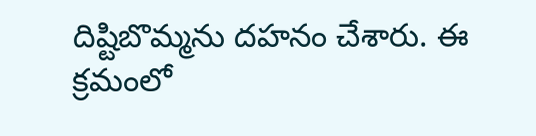దిష్టిబొమ్మను దహనం చేశారు. ఈ క్రమంలో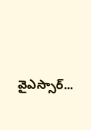వైఎస్సార్...